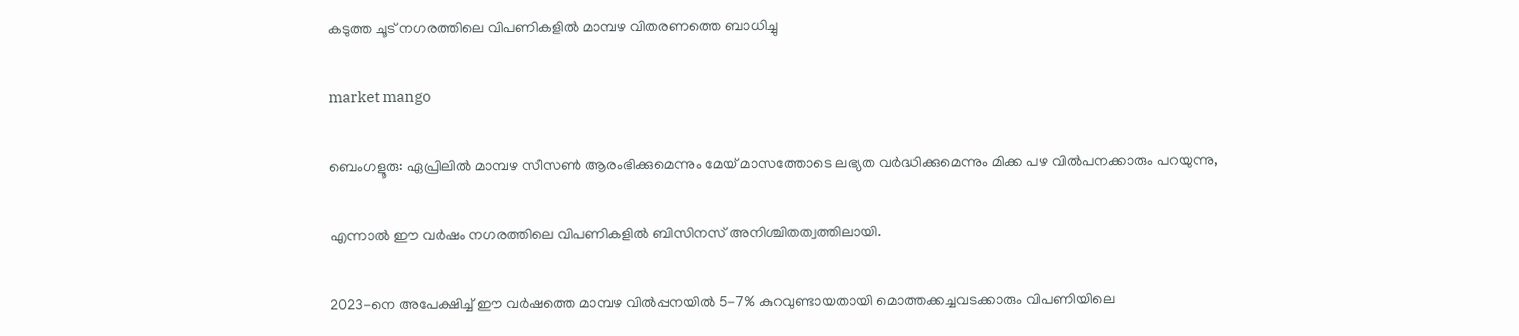കടുത്ത ചൂട് നഗരത്തിലെ വിപണികളിൽ മാമ്പഴ വിതരണത്തെ ബാധിച്ചു

market mango

ബെംഗളൂരു: ഏപ്രിലിൽ മാമ്പഴ സീസൺ ആരംഭിക്കുമെന്നും മേയ് മാസത്തോടെ ലഭ്യത വർദ്ധിക്കുമെന്നും മിക്ക പഴ വിൽപനക്കാരും പറയുന്നു,

എന്നാൽ ഈ വർഷം നഗരത്തിലെ വിപണികളിൽ ബിസിനസ് അനിശ്ചിതത്വത്തിലായി.

2023-നെ അപേക്ഷിച്ച് ഈ വർഷത്തെ മാമ്പഴ വിൽപ്പനയിൽ 5-7% കുറവുണ്ടായതായി മൊത്തക്കച്ചവടക്കാരും വിപണിയിലെ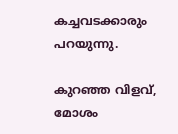കച്ചവടക്കാരും പറയുന്നു.

കുറഞ്ഞ വിളവ്, മോശം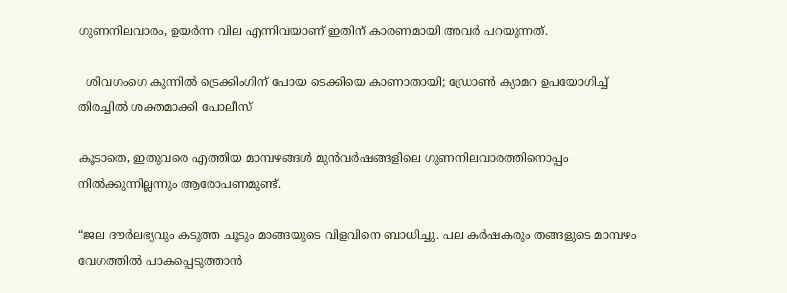ഗുണനിലവാരം, ഉയർന്ന വില എന്നിവയാണ് ഇതിന് കാരണമായി അവർ പറയുന്നത്.

  ശിവഗംഗെ കുന്നിൽ ട്രെക്കിംഗിന് പോയ ടെക്കിയെ കാണാതായി; ഡ്രോൺ ക്യാമറ ഉപയോഗിച്ച് തിരച്ചിൽ ശക്തമാക്കി പോലീസ്

കൂടാതെ, ഇതുവരെ എത്തിയ മാമ്പഴങ്ങൾ മുൻവർഷങ്ങളിലെ ഗുണനിലവാരത്തിനൊപ്പം നിൽക്കുന്നില്ലന്നും ആരോപണമുണ്ട്.

“ജല ദൗർലഭ്യവും കടുത്ത ചൂടും മാങ്ങയുടെ വിളവിനെ ബാധിച്ചു. പല കർഷകരും തങ്ങളുടെ മാമ്പഴം വേഗത്തിൽ പാകപ്പെടുത്താൻ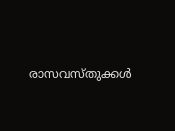രാസവസ്തുക്കൾ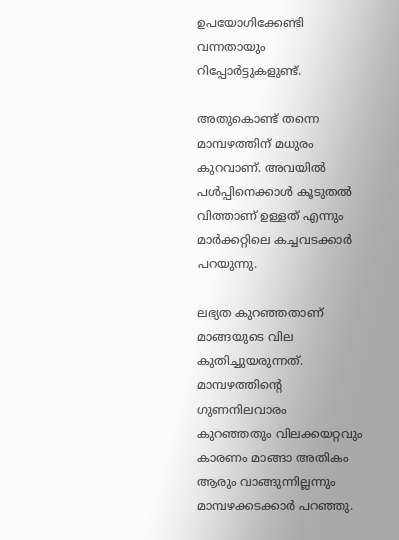ഉപയോഗിക്കേണ്ടി വന്നതായും റിപ്പോർട്ടുകളുണ്ട്.

അതുകൊണ്ട് തന്നെ മാമ്പഴത്തിന് മധുരം കുറവാണ്. അവയിൽ പൾപ്പിനെക്കാൾ കൂടുതൽ വിത്താണ് ഉള്ളത് എന്നും മാർക്കറ്റിലെ കച്ചവടക്കാർ പറയുന്നു.

ലഭ്യത കുറഞ്ഞതാണ് മാങ്ങയുടെ വില കുതിച്ചുയരുന്നത്. മാമ്പഴത്തിൻ്റെ ഗുണനിലവാരം കുറഞ്ഞതും വിലക്കയറ്റവും കാരണം മാങ്ങാ അതികം ആരും വാങ്ങുന്നില്ലന്നും മാമ്പഴക്കടക്കാർ പറഞ്ഞു.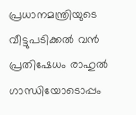പ്രധാനമന്ത്രിയുടെ വീട്ടുപടിക്കൽ വൻ പ്രതിഷേധം രാഹുൽ ഗാന്ധിയോടൊപ്പം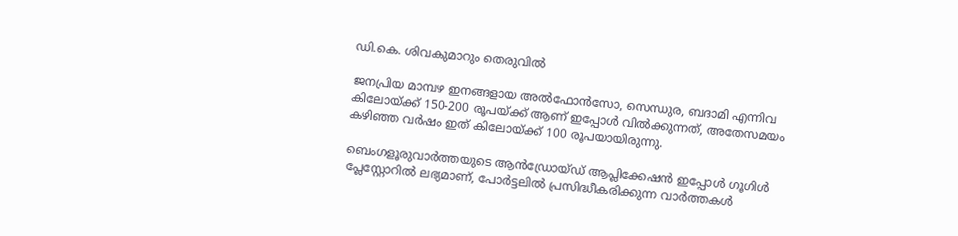ഡി.കെ. ശിവകുമാറും തെരുവിൽ

ജനപ്രിയ മാമ്പഴ ഇനങ്ങളായ അൽഫോൻസോ, സെന്ധുര, ബദാമി എന്നിവ കിലോയ്ക്ക് 150-200 രൂപയ്ക്ക് ആണ് ഇപ്പോൾ വിൽക്കുന്നത്, അതേസമയം കഴിഞ്ഞ വർഷം ഇത് കിലോയ്ക്ക് 100 രൂപയായിരുന്നു.

ബെംഗളൂരുവാർത്തയുടെ ആൻഡ്രോയ്ഡ് ആപ്ലിക്കേഷൻ ഇപ്പോൾ ഗൂഗിൾ പ്ലേസ്റ്റോറിൽ ലഭ്യമാണ്, പോർട്ടലിൽ പ്രസിദ്ധീകരിക്കുന്ന വാർത്തകൾ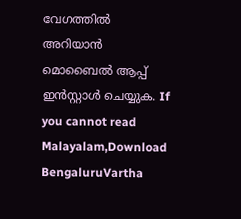വേഗത്തിൽ അറിയാൻ മൊബൈൽ ആപ്പ് ഇൻസ്റ്റാൾ ചെയ്യുക. If you cannot read Malayalam,Download BengaluruVartha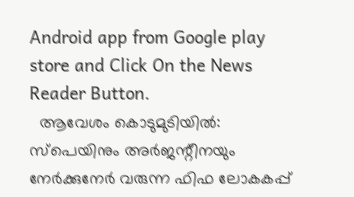Android app from Google play store and Click On the News Reader Button.
  ആവേശം കൊടുമുടിയിൽ: സ്പെയിനും അർജന്റീനയും നേർക്കുനേർ വരുന്ന ഫിഫ ലോകകപ്പ്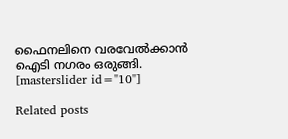ഫൈനലിനെ വരവേൽക്കാൻ ഐടി നഗരം ഒരുങ്ങി.
[masterslider id="10"]

Related posts